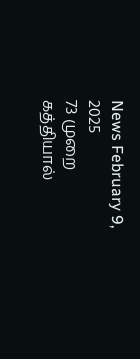News February 9, 2025
73 முறை கத்தியால்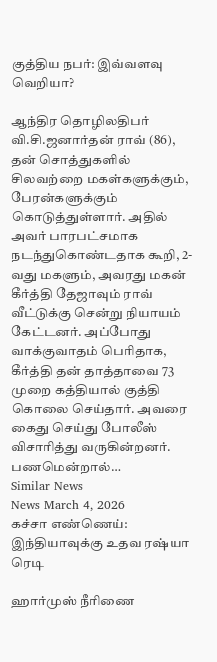குத்திய நபர்: இவ்வளவு வெறியா?

ஆந்திர தொழிலதிபர் வி.சி.ஜனார்தன் ராவ் (86), தன் சொத்துகளில் சிலவற்றை மகள்களுக்கும், பேரன்களுக்கும் கொடுத்துள்ளார். அதில் அவர் பாரபட்சமாக நடந்துகொண்டதாக கூறி, 2-வது மகளும், அவரது மகன் கீர்த்தி தேஜாவும் ராவ் வீட்டுக்கு சென்று நியாயம் கேட்டனர். அப்போது வாக்குவாதம் பெரிதாக, கீர்த்தி தன் தாத்தாவை 73 முறை கத்தியால் குத்தி கொலை செய்தார். அவரை கைது செய்து போலீஸ் விசாரித்து வருகின்றனர். பணமென்றால்…
Similar News
News March 4, 2026
கச்சா எண்ணெய்: இந்தியாவுக்கு உதவ ரஷ்யா ரெடி

ஹார்முஸ் நீரிணை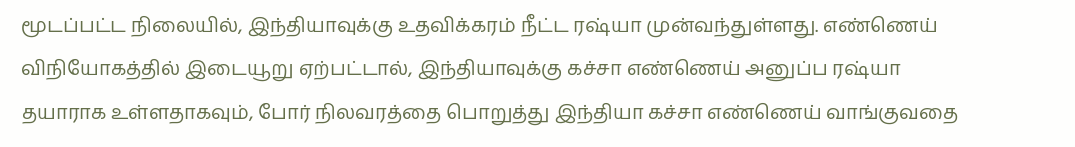மூடப்பட்ட நிலையில், இந்தியாவுக்கு உதவிக்கரம் நீட்ட ரஷ்யா முன்வந்துள்ளது. எண்ணெய் விநியோகத்தில் இடையூறு ஏற்பட்டால், இந்தியாவுக்கு கச்சா எண்ணெய் அனுப்ப ரஷ்யா தயாராக உள்ளதாகவும், போர் நிலவரத்தை பொறுத்து இந்தியா கச்சா எண்ணெய் வாங்குவதை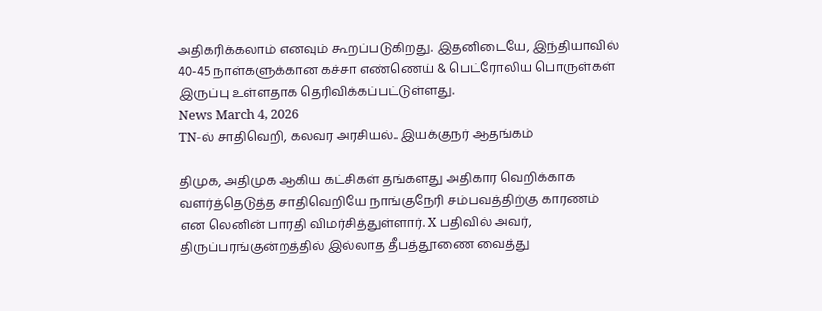அதிகரிக்கலாம் எனவும் கூறப்படுகிறது. இதனிடையே, இந்தியாவில் 40-45 நாள்களுக்கான கச்சா எண்ணெய் & பெட்ரோலிய பொருள்கள் இருப்பு உள்ளதாக தெரிவிக்கப்பட்டுள்ளது.
News March 4, 2026
TN-ல் சாதிவெறி, கலவர அரசியல்.. இயக்குநர் ஆதங்கம்

திமுக, அதிமுக ஆகிய கட்சிகள் தங்களது அதிகார வெறிக்காக வளர்த்தெடுத்த சாதிவெறியே நாங்குநேரி சம்பவத்திற்கு காரணம் என லெனின் பாரதி விமர்சித்துள்ளார். X பதிவில் அவர், திருப்பரங்குன்றத்தில் இல்லாத தீபத்தூணை வைத்து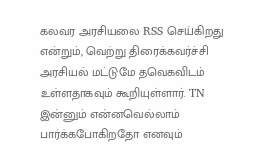கலவர அரசியலை RSS செய்கிறது என்றும், வெற்று திரைக்கவர்ச்சி அரசியல் மட்டுமே தவெகவிடம் உள்ளதாகவும் கூறியுள்ளார். TN இன்னும் என்னவெல்லாம் பார்க்கபோகிறதோ எனவும்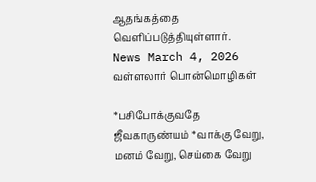ஆதங்கத்தை வெளிப்படுத்தியுள்ளார்.
News March 4, 2026
வள்ளலார் பொன்மொழிகள்

*பசிபோக்குவதே ஜீவகாருண்யம் *வாக்கு வேறு, மனம் வேறு, செய்கை வேறு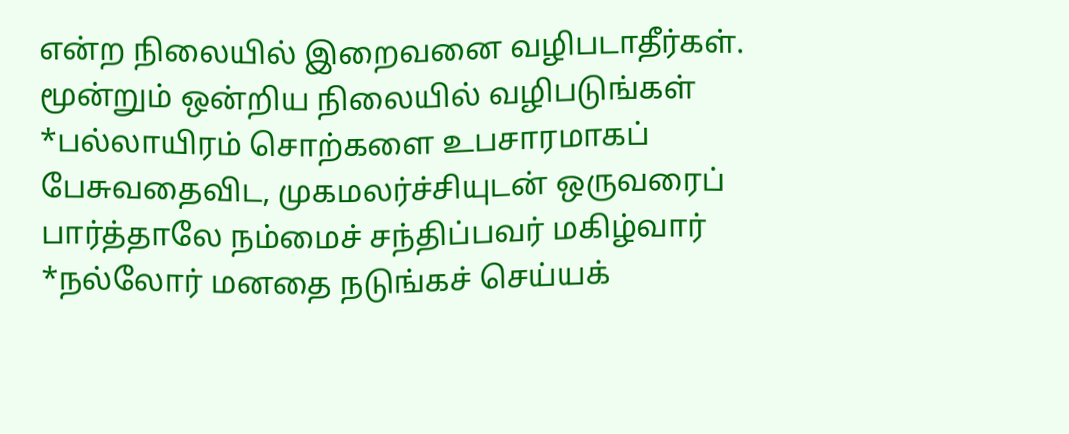என்ற நிலையில் இறைவனை வழிபடாதீர்கள். மூன்றும் ஒன்றிய நிலையில் வழிபடுங்கள் *பல்லாயிரம் சொற்களை உபசாரமாகப் பேசுவதைவிட, முகமலர்ச்சியுடன் ஒருவரைப் பார்த்தாலே நம்மைச் சந்திப்பவர் மகிழ்வார் *நல்லோர் மனதை நடுங்கச் செய்யக்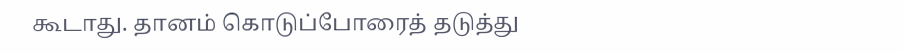கூடாது. தானம் கொடுப்போரைத் தடுத்து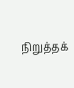நிறுத்தக்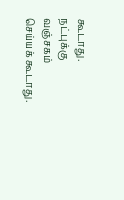கூடாது. நட்புக்கு வஞ்சகம் செய்யக் கூடாது.